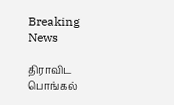Breaking News

திராவிட பொங்கல்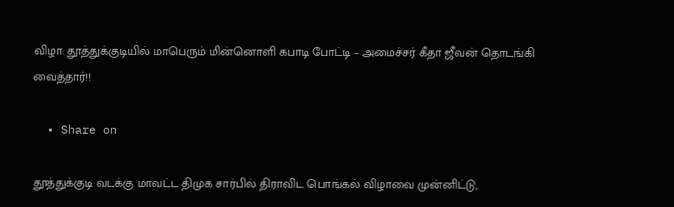விழா: தூத்துக்குடியில் மாபெரும் மின்னொளி கபாடி போட்டி – அமைச்சர் கீதா ஜீவன் தொடங்கி வைத்தார்!!

  • Share on

தூத்துக்குடி வடக்கு மாவட்ட திமுக சார்பில் திராவிட பொங்கல் விழாவை முன்னிட்டு,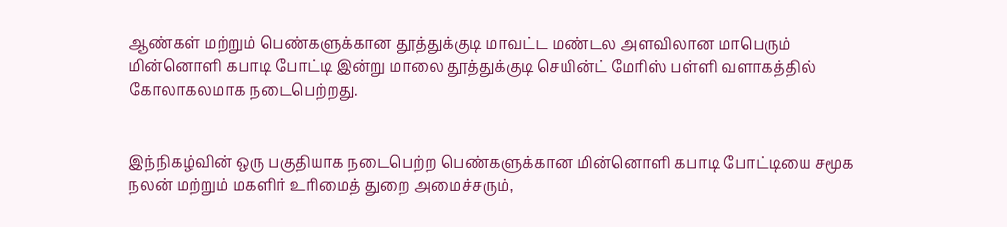ஆண்கள் மற்றும் பெண்களுக்கான தூத்துக்குடி மாவட்ட மண்டல அளவிலான மாபெரும் மின்னொளி கபாடி போட்டி இன்று மாலை தூத்துக்குடி செயின்ட் மேரிஸ் பள்ளி வளாகத்தில் கோலாகலமாக நடைபெற்றது.


இந்நிகழ்வின் ஒரு பகுதியாக நடைபெற்ற பெண்களுக்கான மின்னொளி கபாடி போட்டியை சமூக நலன் மற்றும் மகளிர் உரிமைத் துறை அமைச்சரும்,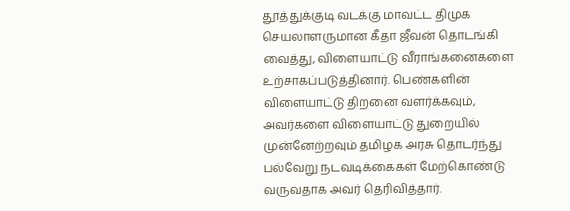தூத்துக்குடி வடக்கு மாவட்ட திமுக செயலாளருமான கீதா ஜீவன் தொடங்கி வைத்து, விளையாட்டு வீராங்கனைகளை உற்சாகப்படுத்தினார். பெண்களின் விளையாட்டு திறனை வளர்க்கவும், அவர்களை விளையாட்டு துறையில் முன்னேற்றவும் தமிழக அரசு தொடர்ந்து பல்வேறு நடவடிக்கைகள் மேற்கொண்டு வருவதாக அவர் தெரிவித்தார்.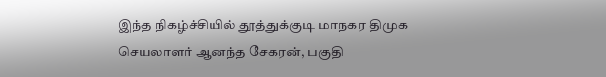இந்த நிகழ்ச்சியில் தூத்துக்குடி மாநகர திமுக செயலாளர் ஆனந்த சேகரன், பகுதி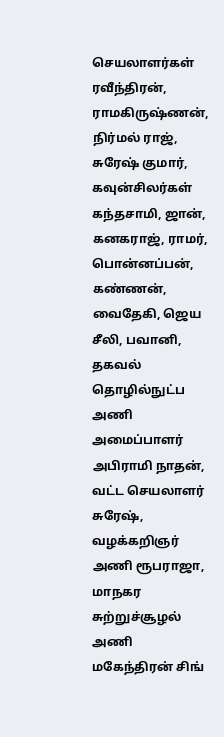செயலாளர்கள் ரவீந்திரன், ராமகிருஷ்ணன், நிர்மல் ராஜ், சுரேஷ் குமார், கவுன்சிலர்கள் கந்தசாமி, ஜான், கனகராஜ், ராமர், பொன்னப்பன், கண்ணன், வைதேகி, ஜெய சீலி, பவானி, தகவல் தொழில்நுட்ப அணி அமைப்பாளர் அபிராமி நாதன், வட்ட செயலாளர் சுரேஷ், வழக்கறிஞர் அணி ரூபராஜா, மாநகர சுற்றுச்சூழல் அணி மகேந்திரன் சிங்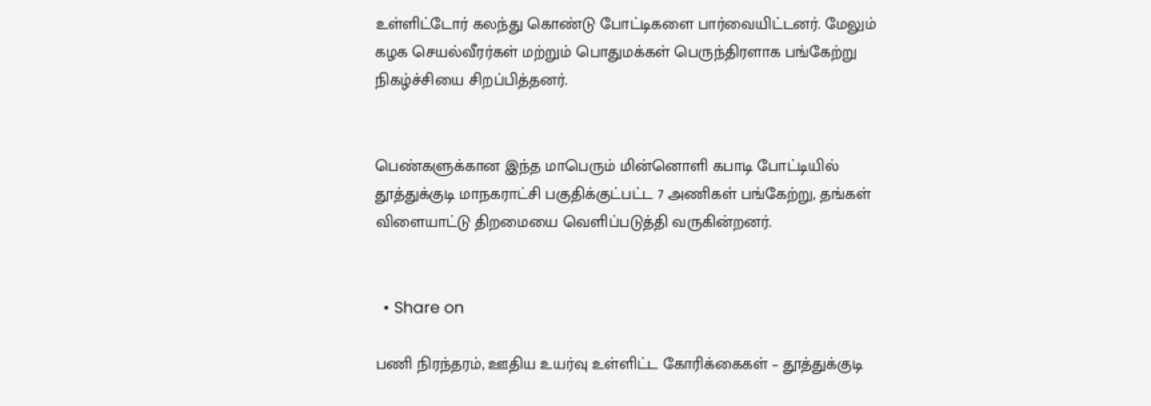உள்ளிட்டோர் கலந்து கொண்டு போட்டிகளை பார்வையிட்டனர். மேலும் கழக செயல்வீரர்கள் மற்றும் பொதுமக்கள் பெருந்திரளாக பங்கேற்று நிகழ்ச்சியை சிறப்பித்தனர்.


பெண்களுக்கான இந்த மாபெரும் மின்னொளி கபாடி போட்டியில் தூத்துக்குடி மாநகராட்சி பகுதிக்குட்பட்ட 7 அணிகள் பங்கேற்று, தங்கள் விளையாட்டு திறமையை வெளிப்படுத்தி வருகின்றனர்.


  • Share on

பணி நிரந்தரம், ஊதிய உயர்வு உள்ளிட்ட கோரிக்கைகள் – தூத்துக்குடி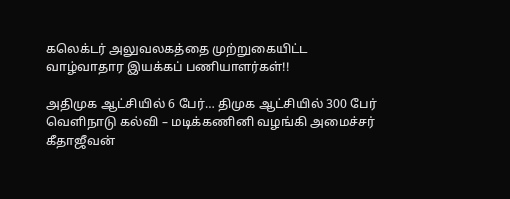கலெக்டர் அலுவலகத்தை முற்றுகையிட்ட வாழ்வாதார இயக்கப் பணியாளர்கள்!!

அதிமுக ஆட்சியில் 6 பேர்… திமுக ஆட்சியில் 300 பேர் வெளிநாடு கல்வி – மடிக்கணினி வழங்கி அமைச்சர் கீதாஜீவன்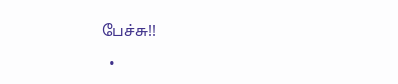பேச்சு!!

  •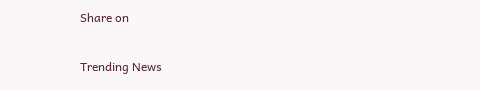Share on

Trending News